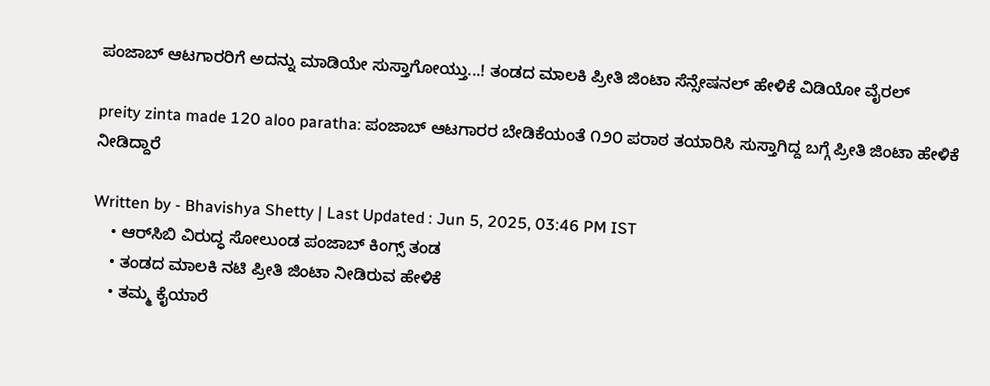ಪಂಜಾಬ್‌ ಆಟಗಾರರಿಗೆ ಅದನ್ನು ಮಾಡಿಯೇ ಸುಸ್ತಾಗೋಯ್ತು...! ತಂಡದ ಮಾಲಕಿ ಪ್ರೀತಿ ಜಿಂಟಾ ಸೆನ್ಸೇಷನಲ್‌ ಹೇಳಿಕೆ ವಿಡಿಯೋ ವೈರಲ್‌

preity zinta made 120 aloo paratha: ಪಂಜಾಬ್‌ ಆಟಗಾರರ ಬೇಡಿಕೆಯಂತೆ ೧೨೦ ಪರಾಠ ತಯಾರಿಸಿ ಸುಸ್ತಾಗಿದ್ದ ಬಗ್ಗೆ ಪ್ರೀತಿ ಜಿಂಟಾ ಹೇಳಿಕೆ ನೀಡಿದ್ದಾರೆ

Written by - Bhavishya Shetty | Last Updated : Jun 5, 2025, 03:46 PM IST
    • ಆರ್‌ಸಿಬಿ ವಿರುದ್ಧ ಸೋಲುಂಡ ಪಂಜಾಬ್ ಕಿಂಗ್ಸ್ ತಂಡ
    • ತಂಡದ ಮಾಲಕಿ ನಟಿ ಪ್ರೀತಿ ಜಿಂಟಾ ನೀಡಿರುವ ಹೇಳಿಕೆ
    • ತಮ್ಮ ಕೈಯಾರೆ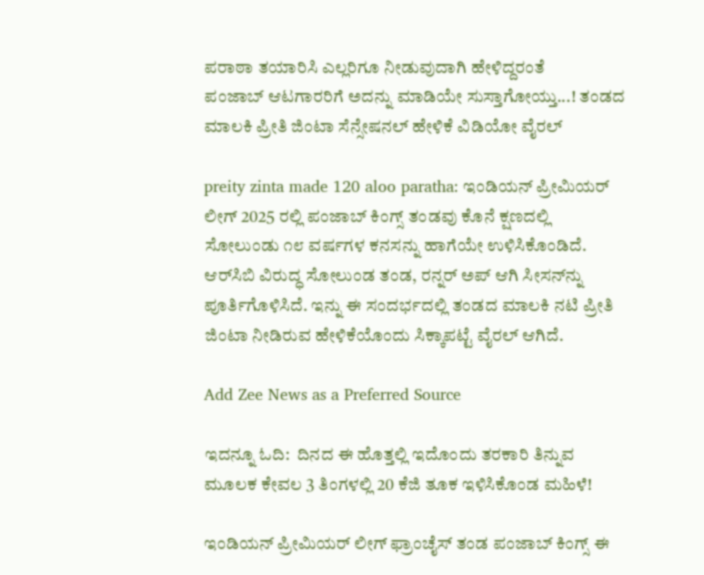ಪರಾಠಾ ತಯಾರಿಸಿ ಎಲ್ಲರಿಗೂ ನೀಡುವುದಾಗಿ ಹೇಳಿದ್ದರಂತೆ
ಪಂಜಾಬ್‌ ಆಟಗಾರರಿಗೆ ಅದನ್ನು ಮಾಡಿಯೇ ಸುಸ್ತಾಗೋಯ್ತು...! ತಂಡದ ಮಾಲಕಿ ಪ್ರೀತಿ ಜಿಂಟಾ ಸೆನ್ಸೇಷನಲ್‌ ಹೇಳಿಕೆ ವಿಡಿಯೋ ವೈರಲ್‌

preity zinta made 120 aloo paratha: ಇಂಡಿಯನ್ ಪ್ರೀಮಿಯರ್ ಲೀಗ್ 2025 ರಲ್ಲಿ ಪಂಜಾಬ್ ಕಿಂಗ್ಸ್ ತಂಡವು ಕೊನೆ ಕ್ಷಣದಲ್ಲಿ ಸೋಲುಂಡು ೧೮ ವರ್ಷಗಳ ಕನಸನ್ನು ಹಾಗೆಯೇ ಉಳಿಸಿಕೊಂಡಿದೆ. ಆರ್‌ಸಿಬಿ ವಿರುದ್ಧ ಸೋಲುಂಡ ತಂಡ, ರನ್ನರ್‌ ಅಪ್‌ ಆಗಿ ಸೀಸನ್‌ನ್ನು ಪೂರ್ತಿಗೊಳಿಸಿದೆ. ಇನ್ನು ಈ ಸಂದರ್ಭದಲ್ಲಿ ತಂಡದ ಮಾಲಕಿ ನಟಿ ಪ್ರೀತಿ ಜಿಂಟಾ ನೀಡಿರುವ ಹೇಳಿಕೆಯೊಂದು ಸಿಕ್ಕಾಪಟ್ಟೆ ವೈರಲ್‌ ಆಗಿದೆ.

Add Zee News as a Preferred Source

ಇದನ್ನೂ ಓದಿ:  ದಿನದ ಈ ಹೊತ್ತಲ್ಲಿ ಇದೊಂದು ತರಕಾರಿ ತಿನ್ನುವ ಮೂಲಕ ಕೇವಲ 3 ತಿಂಗಳಲ್ಲಿ 20 ಕೆಜಿ ತೂಕ ಇಳಿಸಿಕೊಂಡ ಮಹಿಳೆ!

ಇಂಡಿಯನ್ ಪ್ರೀಮಿಯರ್ ಲೀಗ್ ಫ್ರಾಂಚೈಸ್ ತಂಡ ಪಂಜಾಬ್ ಕಿಂಗ್ಸ್ ಈ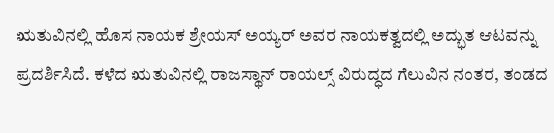ಋತುವಿನಲ್ಲಿ ಹೊಸ ನಾಯಕ ಶ್ರೇಯಸ್ ಅಯ್ಯರ್ ಅವರ ನಾಯಕತ್ವದಲ್ಲಿ ಅದ್ಭುತ ಆಟವನ್ನು ಪ್ರದರ್ಶಿಸಿದೆ. ಕಳೆದ ಋತುವಿನಲ್ಲಿ ರಾಜಸ್ಥಾನ್ ರಾಯಲ್ಸ್ ವಿರುದ್ಧದ ಗೆಲುವಿನ ನಂತರ, ತಂಡದ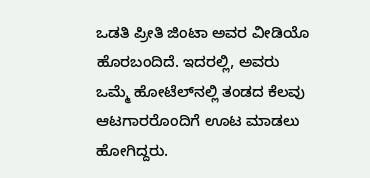ಒಡತಿ ಪ್ರೀತಿ ಜಿಂಟಾ ಅವರ ವೀಡಿಯೊ ಹೊರಬಂದಿದೆ. ಇದರಲ್ಲಿ, ಅವರು ಒಮ್ಮೆ ಹೋಟೆಲ್‌ನಲ್ಲಿ ತಂಡದ ಕೆಲವು ಆಟಗಾರರೊಂದಿಗೆ ಊಟ ಮಾಡಲು ಹೋಗಿದ್ದರು.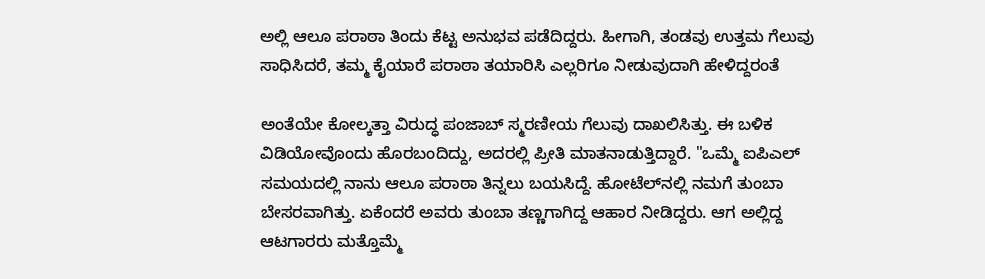ಅಲ್ಲಿ ಆಲೂ ಪರಾಠಾ ತಿಂದು ಕೆಟ್ಟ ಅನುಭವ ಪಡೆದಿದ್ದರು. ಹೀಗಾಗಿ, ತಂಡವು ಉತ್ತಮ ಗೆಲುವು ಸಾಧಿಸಿದರೆ, ತಮ್ಮ ಕೈಯಾರೆ ಪರಾಠಾ ತಯಾರಿಸಿ ಎಲ್ಲರಿಗೂ ನೀಡುವುದಾಗಿ ಹೇಳಿದ್ದರಂತೆ

ಅಂತೆಯೇ ಕೋಲ್ಕತ್ತಾ ವಿರುದ್ಧ ಪಂಜಾಬ್‌ ಸ್ಮರಣೀಯ ಗೆಲುವು ದಾಖಲಿಸಿತ್ತು. ಈ ಬಳಿಕ ವಿಡಿಯೋವೊಂದು ಹೊರಬಂದಿದ್ದು, ಅದರಲ್ಲಿ ಪ್ರೀತಿ ಮಾತನಾಡುತ್ತಿದ್ದಾರೆ. "ಒಮ್ಮೆ ಐಪಿಎಲ್ ಸಮಯದಲ್ಲಿ ನಾನು ಆಲೂ ಪರಾಠಾ ತಿನ್ನಲು ಬಯಸಿದ್ದೆ. ಹೋಟೆಲ್‌ನಲ್ಲಿ ನಮಗೆ ತುಂಬಾ ಬೇಸರವಾಗಿತ್ತು. ಏಕೆಂದರೆ ಅವರು ತುಂಬಾ ತಣ್ಣಗಾಗಿದ್ದ ಆಹಾರ ನೀಡಿದ್ದರು. ಆಗ ಅಲ್ಲಿದ್ದ ಆಟಗಾರರು ಮತ್ತೊಮ್ಮೆ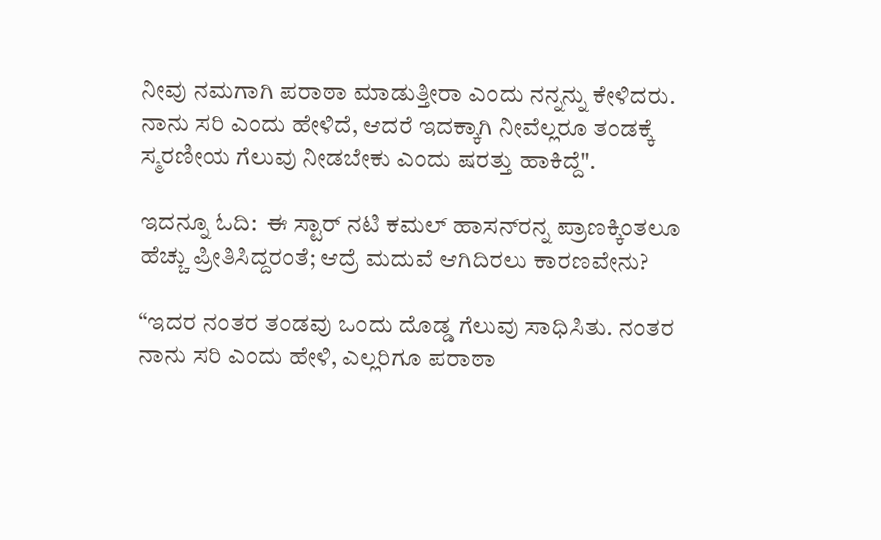ನೀವು ನಮಗಾಗಿ ಪರಾಠಾ ಮಾಡುತ್ತೀರಾ ಎಂದು ನನ್ನನ್ನು ಕೇಳಿದರು. ನಾನು ಸರಿ ಎಂದು ಹೇಳಿದೆ, ಆದರೆ ಇದಕ್ಕಾಗಿ ನೀವೆಲ್ಲರೂ ತಂಡಕ್ಕೆ ಸ್ಮರಣೀಯ ಗೆಲುವು ನೀಡಬೇಕು ಎಂದು ಷರತ್ತು ಹಾಕಿದ್ದೆ".

ಇದನ್ನೂ ಓದಿ:  ಈ ಸ್ಟಾರ್‌ ನಟಿ ಕಮಲ್‌ ಹಾಸನ್‌ರನ್ನ ಪ್ರಾಣಕ್ಕಿಂತಲೂ ಹೆಚ್ಚು ಪ್ರೀತಿಸಿದ್ದರಂತೆ; ಆದ್ರೆ ಮದುವೆ ಆಗಿದಿರಲು ಕಾರಣವೇನು?

“ಇದರ ನಂತರ ತಂಡವು ಒಂದು ದೊಡ್ಡ ಗೆಲುವು ಸಾಧಿಸಿತು. ನಂತರ ನಾನು ಸರಿ ಎಂದು ಹೇಳಿ, ಎಲ್ಲರಿಗೂ ಪರಾಠಾ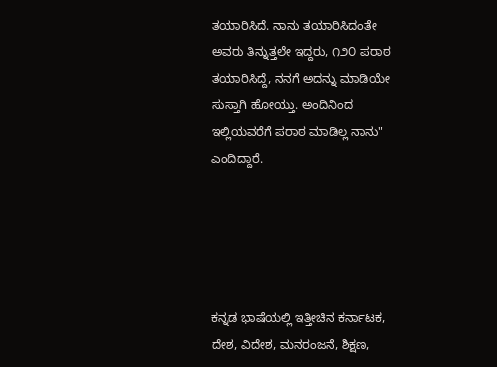ತಯಾರಿಸಿದೆ. ನಾನು ತಯಾರಿಸಿದಂತೇ ಅವರು ತಿನ್ನುತ್ತಲೇ ಇದ್ದರು, ೧೨೦ ಪರಾಠ ತಯಾರಿಸಿದ್ದೆ, ನನಗೆ ಅದನ್ನು ಮಾಡಿಯೇ ಸುಸ್ತಾಗಿ ಹೋಯ್ತು. ಅಂದಿನಿಂದ ಇಲ್ಲಿಯವರೆಗೆ ಪರಾಠ ಮಾಡಿಲ್ಲ ನಾನು" ಎಂದಿದ್ದಾರೆ.





ಕನ್ನಡ ಭಾಷೆಯಲ್ಲಿ ಇತ್ತೀಚಿನ ಕರ್ನಾಟಕ, ದೇಶ, ವಿದೇಶ, ಮನರಂಜನೆ, ಶಿಕ್ಷಣ,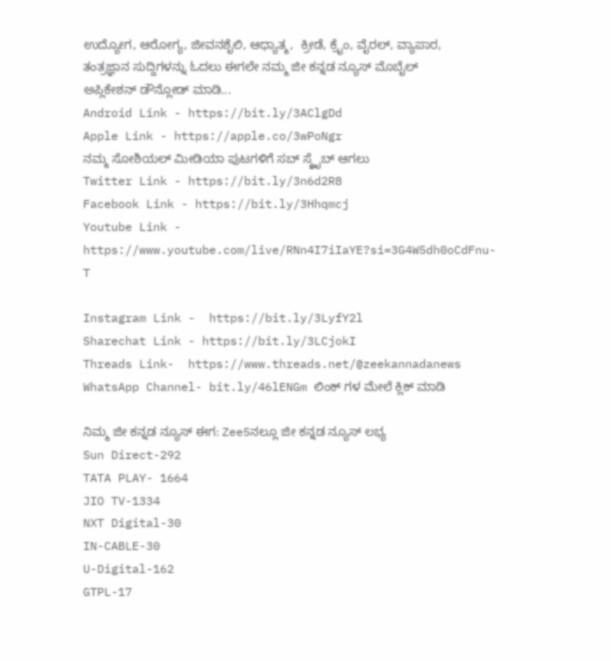ಉದ್ಯೋಗ, ಆರೋಗ್ಯ, ಜೀವನಶೈಲಿ, ಆಧ್ಯಾತ್ಮ,  ಕ್ರೀಡೆ, ಕ್ರೈಂ, ವೈರಲ್, ವ್ಯಾಪಾರ, ತಂತ್ರಜ್ಞಾನ ಸುದ್ದಿಗಳನ್ನು ಓದಲು ಈಗಲೇ ನಮ್ಮ ಜೀ ಕನ್ನಡ ನ್ಯೂಸ್ ಮೊಬೈಲ್ ಅಪ್ಲಿಕೇಶನ್ ಡೌನ್ಲೋಡ್ ಮಾಡಿ...
Android Link - https://bit.ly/3AClgDd
Apple Link - https://apple.co/3wPoNgr
ನಮ್ಮ ಸೋಶಿಯಲ್ ಮೀಡಿಯಾ ಪುಟಗಳಿಗೆ ಸಬ್ ಸ್ಕ್ರೈಬ್ ಆಗಲು
Twitter Link - https://bit.ly/3n6d2R8
Facebook Link - https://bit.ly/3Hhqmcj
Youtube Link - https://www.youtube.com/live/RNn4I7iIaYE?si=3G4W5dh0oCdFnu-T

Instagram Link -  https://bit.ly/3LyfY2l
Sharechat Link - https://bit.ly/3LCjokI
Threads Link-  https://www.threads.net/@zeekannadanews
WhatsApp Channel- bit.ly/46lENGm ಲಿಂಕ್ ಗಳ ಮೇಲೆ ಕ್ಲಿಕ್ ಮಾಡಿ

ನಿಮ್ಮ ಜೀ ಕನ್ನಡ ನ್ಯೂಸ್‌ ಈಗ: Zee5ನಲ್ಲೂ ಜೀ ಕನ್ನಡ ನ್ಯೂಸ್‌ ಲಭ್ಯ
Sun Direct-292
TATA PLAY- 1664
JIO TV-1334
NXT Digital-30
IN-CABLE-30
U-Digital-162
GTPL-17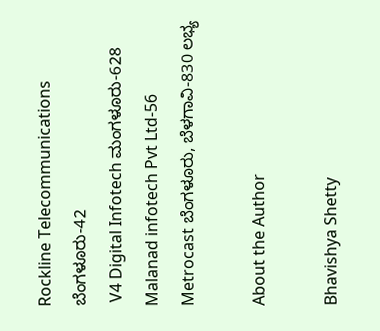Rockline Telecommunications ಬೆಂಗಳೂರು-42
 V4 Digital Infotech ಮಂಗಳೂರು-628
Malanad infotech Pvt Ltd-56
Metrocast ಬೆಂಗಳೂರು, ಬೆಳಗಾವಿ-830 ಲಭ್ಯ

About the Author

Bhavishya Shetty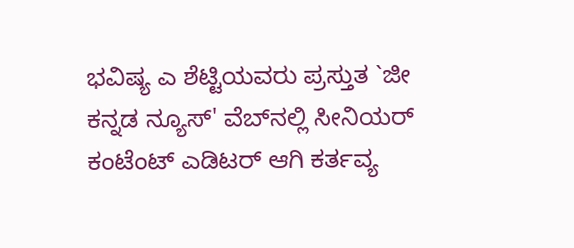ಭವಿಷ್ಯ ಎ ಶೆಟ್ಟಿಯವರು ಪ್ರಸ್ತುತ `ಜೀ ಕನ್ನಡ ನ್ಯೂಸ್‌' ವೆಬ್‌ನಲ್ಲಿ ಸೀನಿಯರ್‌ ಕಂಟೆಂಟ್‌ ಎಡಿಟರ್‌ ಆಗಿ ಕರ್ತವ್ಯ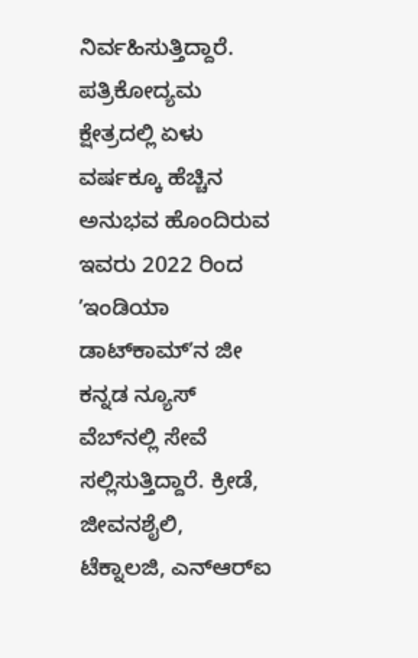ನಿರ್ವಹಿಸುತ್ತಿದ್ದಾರೆ. ಪತ್ರಿಕೋದ್ಯಮ ಕ್ಷೇತ್ರದಲ್ಲಿ ಏಳು ವರ್ಷಕ್ಕೂ ಹೆಚ್ಚಿನ ಅನುಭವ ಹೊಂದಿರುವ ಇವರು 2022 ರಿಂದ ʼಇಂಡಿಯಾ ಡಾಟ್‌ಕಾಮ್‌ʼನ ಜೀ ಕನ್ನಡ ನ್ಯೂಸ್‌ ವೆಬ್‌ನಲ್ಲಿ ಸೇವೆ ಸಲ್ಲಿಸುತ್ತಿದ್ದಾರೆ. ಕ್ರೀಡೆ, ಜೀವನಶೈಲಿ, ಟೆಕ್ನಾಲಜಿ, ಎನ್‌ಆರ್‌ಐ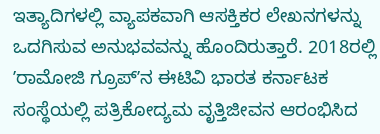ಇತ್ಯಾದಿಗಳಲ್ಲಿ ವ್ಯಾಪಕವಾಗಿ ಆಸಕ್ತಿಕರ ಲೇಖನಗಳನ್ನು ಒದಗಿಸುವ ಅನುಭವವನ್ನು ಹೊಂದಿರುತ್ತಾರೆ. 2018ರಲ್ಲಿ ʼರಾಮೋಜಿ ಗ್ರೂಪ್‌ʼನ ಈಟಿವಿ ಭಾರತ ಕರ್ನಾಟಕ ಸಂಸ್ಥೆಯಲ್ಲಿ ಪತ್ರಿಕೋದ್ಯಮ ವೃತ್ತಿಜೀವನ ಆರಂಭಿಸಿದ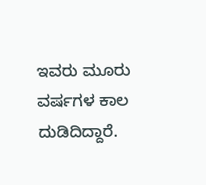ಇವರು ಮೂರು ವರ್ಷಗಳ ಕಾಲ ದುಡಿದಿದ್ದಾರೆ.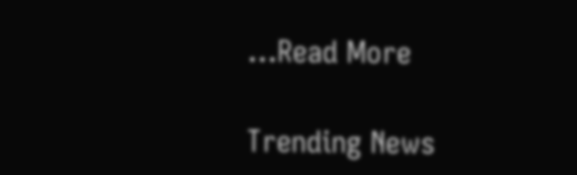...Read More

Trending News